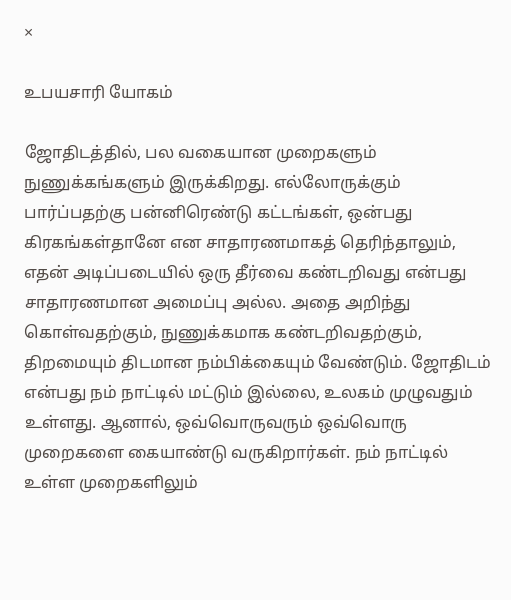×

உபயசாரி யோகம்

ஜோதிடத்தில், பல வகையான முறைகளும் நுணுக்கங்களும் இருக்கிறது. எல்லோருக்கும் பார்ப்பதற்கு பன்னிரெண்டு கட்டங்கள், ஒன்பது கிரகங்கள்தானே என சாதாரணமாகத் தெரிந்தாலும், எதன் அடிப்படையில் ஒரு தீர்வை கண்டறிவது என்பது சாதாரணமான அமைப்பு அல்ல. அதை அறிந்து கொள்வதற்கும், நுணுக்கமாக கண்டறிவதற்கும், திறமையும் திடமான நம்பிக்கையும் வேண்டும். ஜோதிடம் என்பது நம் நாட்டில் மட்டும் இல்லை, உலகம் முழுவதும் உள்ளது. ஆனால், ஒவ்வொருவரும் ஒவ்வொரு முறைகளை கையாண்டு வருகிறார்கள். நம் நாட்டில் உள்ள முறைகளிலும்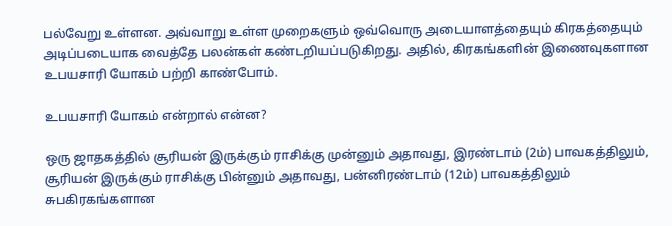பல்வேறு உள்ளன. அவ்வாறு உள்ள முறைகளும் ஒவ்வொரு அடையாளத்தையும் கிரகத்தையும் அடிப்படையாக வைத்தே பலன்கள் கண்டறியப்படுகிறது. அதில், கிரகங்களின் இணைவுகளான உபயசாரி யோகம் பற்றி காண்போம்.

உபயசாரி யோகம் என்றால் என்ன?

ஒரு ஜாதகத்தில் சூரியன் இருக்கும் ராசிக்கு முன்னும் அதாவது, இரண்டாம் (2ம்) பாவகத்திலும், சூரியன் இருக்கும் ராசிக்கு பின்னும் அதாவது, பன்னிரண்டாம் (12ம்) பாவகத்திலும் சுபகிரகங்களான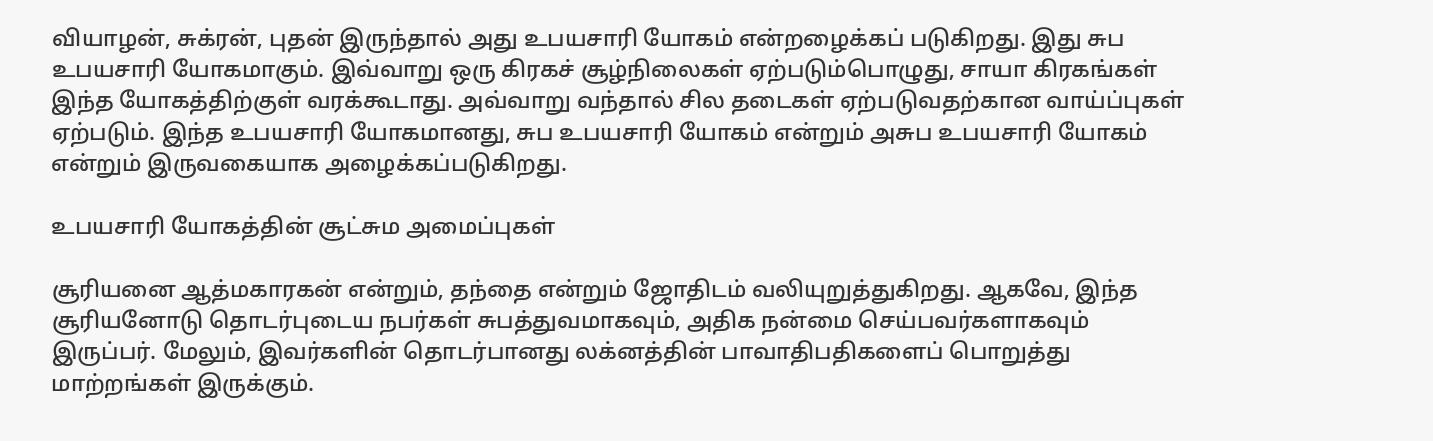வியாழன், சுக்ரன், புதன் இருந்தால் அது உபயசாரி யோகம் என்றழைக்கப் படுகிறது. இது சுப உபயசாரி யோகமாகும். இவ்வாறு ஒரு கிரகச் சூழ்நிலைகள் ஏற்படும்பொழுது, சாயா கிரகங்கள் இந்த யோகத்திற்குள் வரக்கூடாது. அவ்வாறு வந்தால் சில தடைகள் ஏற்படுவதற்கான வாய்ப்புகள் ஏற்படும். இந்த உபயசாரி யோகமானது, சுப உபயசாரி யோகம் என்றும் அசுப உபயசாரி யோகம் என்றும் இருவகையாக அழைக்கப்படுகிறது.

உபயசாரி யோகத்தின் சூட்சும அமைப்புகள்

சூரியனை ஆத்மகாரகன் என்றும், தந்தை என்றும் ஜோதிடம் வலியுறுத்துகிறது. ஆகவே, இந்த சூரியனோடு தொடர்புடைய நபர்கள் சுபத்துவமாகவும், அதிக நன்மை செய்பவர்களாகவும் இருப்பர். மேலும், இவர்களின் தொடர்பானது லக்னத்தின் பாவாதிபதிகளைப் பொறுத்து மாற்றங்கள் இருக்கும்.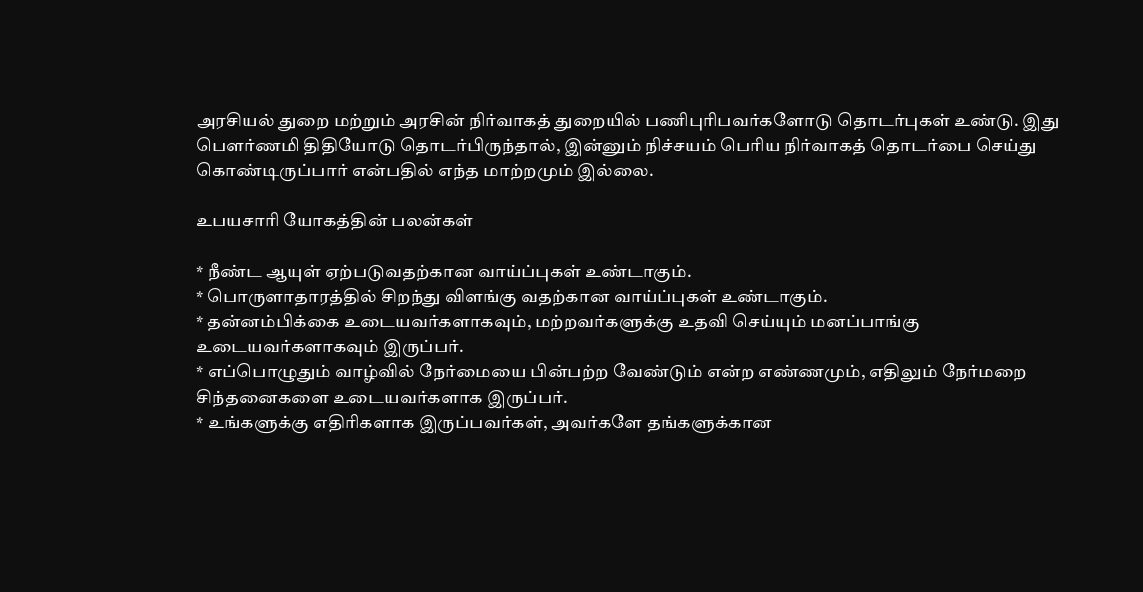அரசியல் துறை மற்றும் அரசின் நிர்வாகத் துறையில் பணிபுரிபவர்களோடு தொடர்புகள் உண்டு. இது பெளர்ணமி திதியோடு தொடர்பிருந்தால், இன்னும் நிச்சயம் பெரிய நிர்வாகத் தொடர்பை செய்து கொண்டிருப்பார் என்பதில் எந்த மாற்றமும் இல்லை.

உபயசாரி யோகத்தின் பலன்கள்

* நீண்ட ஆயுள் ஏற்படுவதற்கான வாய்ப்புகள் உண்டாகும்.
* பொருளாதாரத்தில் சிறந்து விளங்கு வதற்கான வாய்ப்புகள் உண்டாகும்.
* தன்னம்பிக்கை உடையவர்களாகவும், மற்றவர்களுக்கு உதவி செய்யும் மனப்பாங்கு உடையவர்களாகவும் இருப்பர்.
* எப்பொழுதும் வாழ்வில் நேர்மையை பின்பற்ற வேண்டும் என்ற எண்ணமும், எதிலும் நேர்மறை சிந்தனைகளை உடையவர்களாக இருப்பர்.
* உங்களுக்கு எதிரிகளாக இருப்பவர்கள், அவர்களே தங்களுக்கான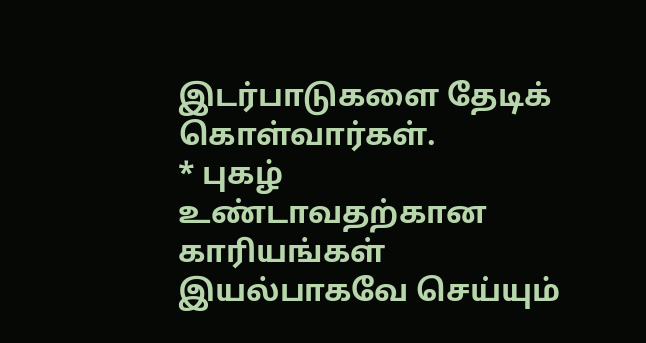இடர்பாடுகளை தேடிக் கொள்வார்கள்.
* புகழ் உண்டாவதற்கான காரியங்கள் இயல்பாகவே செய்யும்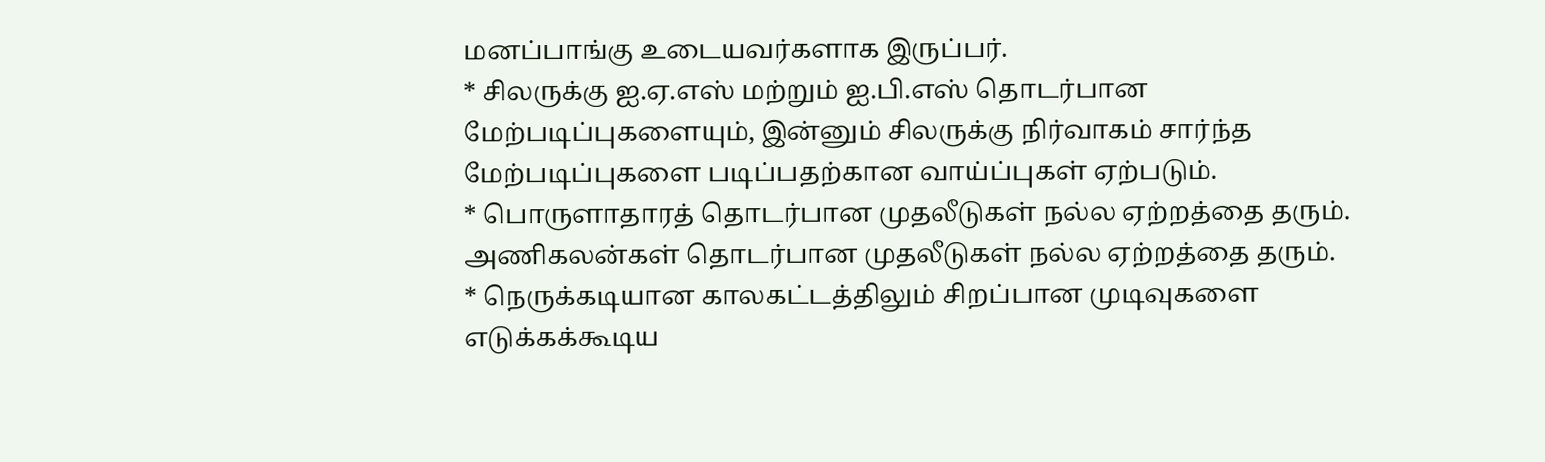மனப்பாங்கு உடையவர்களாக இருப்பர்.
* சிலருக்கு ஐ.ஏ.எஸ் மற்றும் ஐ.பி.எஸ் தொடர்பான மேற்படிப்புகளையும், இன்னும் சிலருக்கு நிர்வாகம் சார்ந்த மேற்படிப்புகளை படிப்பதற்கான வாய்ப்புகள் ஏற்படும்.
* பொருளாதாரத் தொடர்பான முதலீடுகள் நல்ல ஏற்றத்தை தரும். அணிகலன்கள் தொடர்பான முதலீடுகள் நல்ல ஏற்றத்தை தரும்.
* நெருக்கடியான காலகட்டத்திலும் சிறப்பான முடிவுகளை எடுக்கக்கூடிய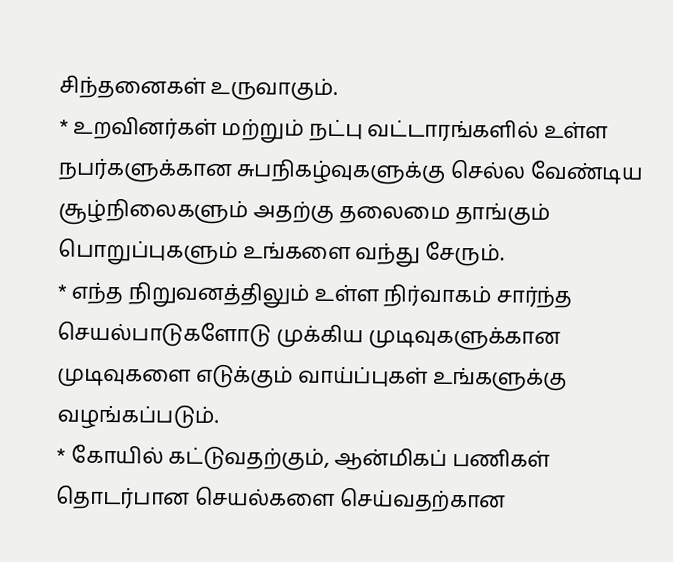சிந்தனைகள் உருவாகும்.
* உறவினர்கள் மற்றும் நட்பு வட்டாரங்களில் உள்ள நபர்களுக்கான சுபநிகழ்வுகளுக்கு செல்ல வேண்டிய சூழ்நிலைகளும் அதற்கு தலைமை தாங்கும் பொறுப்புகளும் உங்களை வந்து சேரும்.
* எந்த நிறுவனத்திலும் உள்ள நிர்வாகம் சார்ந்த செயல்பாடுகளோடு முக்கிய முடிவுகளுக்கான முடிவுகளை எடுக்கும் வாய்ப்புகள் உங்களுக்கு வழங்கப்படும்.
* கோயில் கட்டுவதற்கும், ஆன்மிகப் பணிகள் தொடர்பான செயல்களை செய்வதற்கான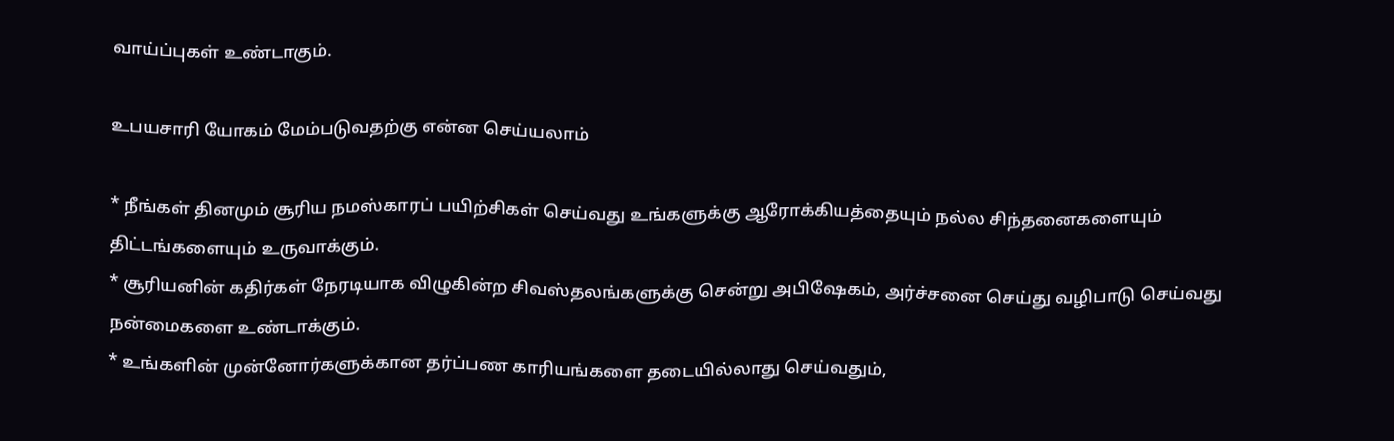வாய்ப்புகள் உண்டாகும்.

உபயசாரி யோகம் மேம்படுவதற்கு என்ன செய்யலாம்

* நீங்கள் தினமும் சூரிய நமஸ்காரப் பயிற்சிகள் செய்வது உங்களுக்கு ஆரோக்கியத்தையும் நல்ல சிந்தனைகளையும் திட்டங்களையும் உருவாக்கும்.
* சூரியனின் கதிர்கள் நேரடியாக விழுகின்ற சிவஸ்தலங்களுக்கு சென்று அபிஷேகம், அர்ச்சனை செய்து வழிபாடு செய்வது நன்மைகளை உண்டாக்கும்.
* உங்களின் முன்னோர்களுக்கான தர்ப்பண காரியங்களை தடையில்லாது செய்வதும்,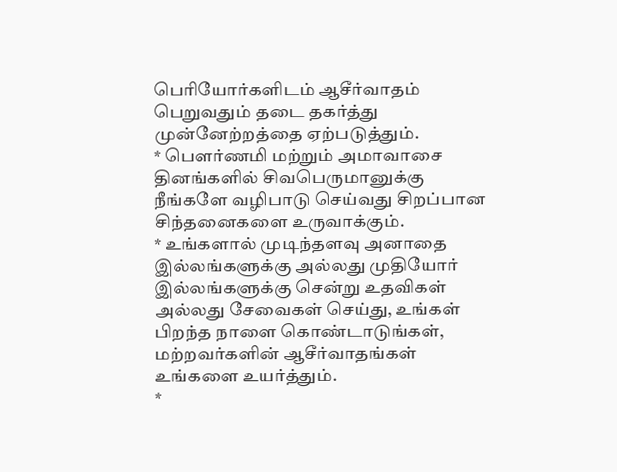பெரியோர்களிடம் ஆசீர்வாதம் பெறுவதும் தடை தகர்த்து முன்னேற்றத்தை ஏற்படுத்தும்.
* பௌர்ணமி மற்றும் அமாவாசை தினங்களில் சிவபெருமானுக்கு நீங்களே வழிபாடு செய்வது சிறப்பான சிந்தனைகளை உருவாக்கும்.
* உங்களால் முடிந்தளவு அனாதை இல்லங்களுக்கு அல்லது முதியோர் இல்லங்களுக்கு சென்று உதவிகள் அல்லது சேவைகள் செய்து, உங்கள் பிறந்த நாளை கொண்டாடுங்கள், மற்றவர்களின் ஆசீர்வாதங்கள் உங்களை உயர்த்தும்.
*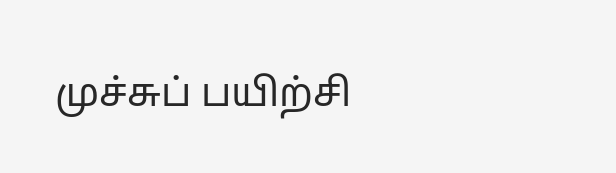முச்சுப் பயிற்சி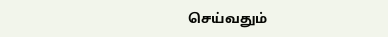செய்வதும்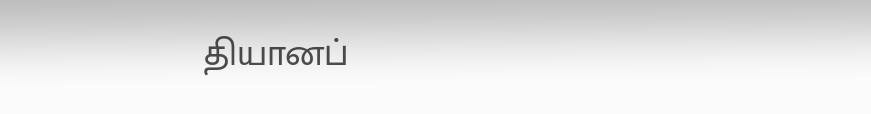தியானப்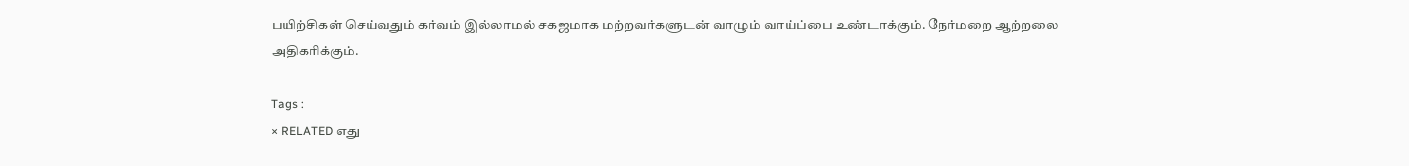பயிற்சிகள் செய்வதும் கர்வம் இல்லாமல் சகஜமாக மற்றவர்களுடன் வாழும் வாய்ப்பை உண்டாக்கும். நேர்மறை ஆற்றலை அதிகரிக்கும்.

Tags :
× RELATED எது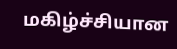மகிழ்ச்சியான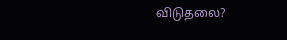விடுதலை?